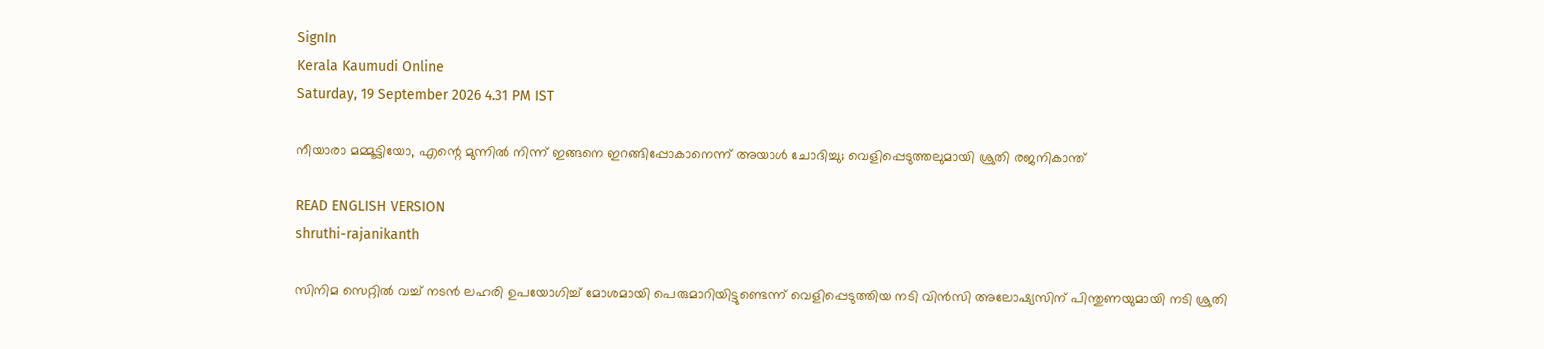SignIn
Kerala Kaumudi Online
Saturday, 19 September 2026 4.31 PM IST

നീയാരാ മമ്മൂട്ടിയോ, എന്റെ മുന്നിൽ നിന്ന് ഇങ്ങനെ ഇറങ്ങിപ്പോകാനെന്ന് അയാൾ ചോദിച്ചു; വെളിപ്പെടുത്തലുമായി ശ്രുതി രജനികാന്ത്

READ ENGLISH VERSION
shruthi-rajanikanth

സിനിമ സെറ്റിൽ വച്ച് നടൻ ലഹരി ഉപയോഗിച്ച് മോശമായി പെരുമാറിയിട്ടുണ്ടെന്ന് വെളിപ്പെടുത്തിയ നടി വിൻസി അലോഷ്യസിന് പിന്തുണയുമായി നടി ശ്രുതി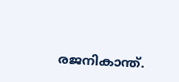രജനികാന്ത്.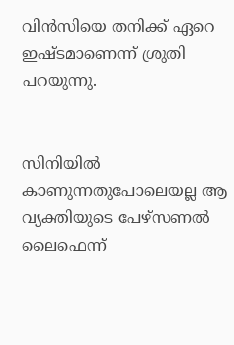വിൻസിയെ തനിക്ക് ഏറെ ഇഷ്ടമാണെന്ന് ശ്രുതി പറയുന്നു.


സിനിയിൽ കാണുന്നതുപോലെയല്ല ആ വ്യക്തിയുടെ പേഴ്സണൽ ലൈഫെന്ന്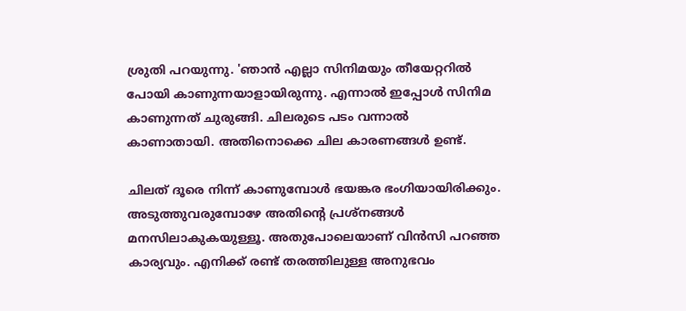ശ്രുതി പറയുന്നു. 'ഞാൻ എല്ലാ സിനിമയും തീയേറ്ററിൽ പോയി കാണുന്നയാളായിരുന്നു. എന്നാൽ ഇപ്പോൾ സിനിമ കാണുന്നത് ചുരുങ്ങി. ചിലരുടെ പടം വന്നാൽ കാണാതായി. അതിനൊക്കെ ചില കാരണങ്ങൾ ഉണ്ട്.

ചിലത് ദൂരെ നിന്ന് കാണുമ്പോൾ ഭയങ്കര ഭംഗിയായിരിക്കും. അടുത്തുവരുമ്പോഴേ അതിന്റെ പ്രശ്നങ്ങൾ മനസിലാകുകയുള്ളൂ. അതുപോലെയാണ് വിൻസി പറഞ്ഞ കാര്യവും. എനിക്ക് രണ്ട് തരത്തിലുള്ള അനുഭവം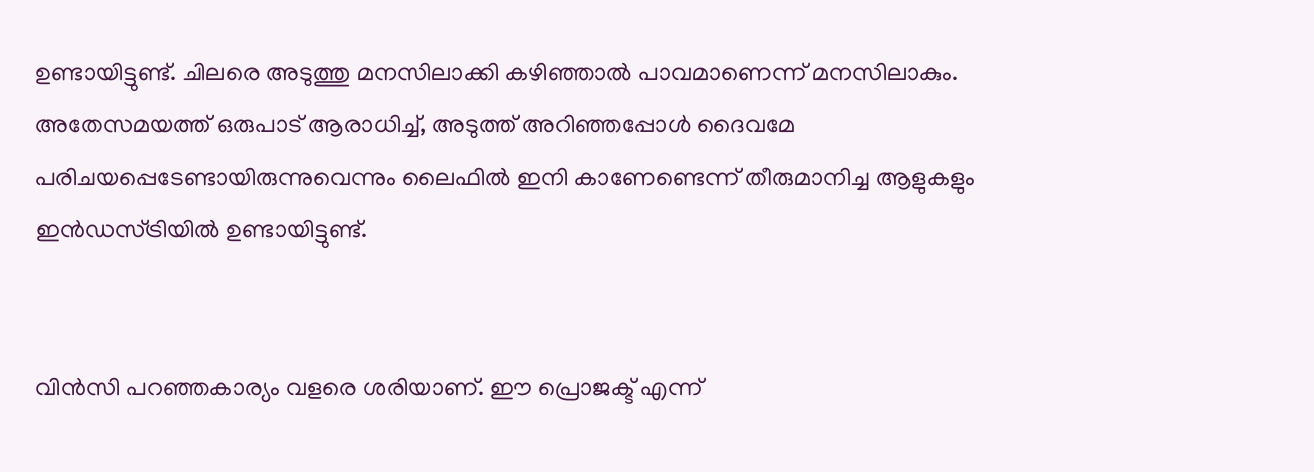ഉണ്ടായിട്ടുണ്ട്. ചിലരെ അടുത്തു മനസിലാക്കി കഴിഞ്ഞാൽ പാവമാണെന്ന് മനസിലാകും. അതേസമയത്ത് ഒരുപാട് ആരാധിച്ച്, അടുത്ത് അറിഞ്ഞപ്പോൾ ദൈവമേ പരിചയപ്പെടേണ്ടായിരുന്നുവെന്നും ലൈഫിൽ ഇനി കാണേണ്ടെന്ന് തീരുമാനിച്ച ആളുകളും ഇൻഡസ്ട്രിയിൽ ഉണ്ടായിട്ടുണ്ട്.


വിൻസി പറഞ്ഞകാര്യം വളരെ ശരിയാണ്. ഈ പ്രൊജക്ട് എന്ന്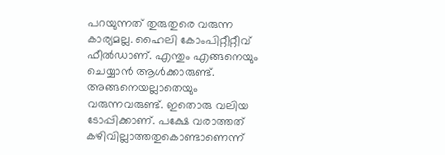പറയുന്നത് തുരുതുരെ വരുന്ന കാര്യമല്ല. ഹൈലി കോംപിറ്റീറ്റീവ് ഫീൽഡാണ്. എന്തും എങ്ങനെയും ചെയ്യാൻ ആൾക്കാരുണ്ട്. അങ്ങനെയല്ലാതെയും വരുന്നവരുണ്ട്. ഇതൊരു വലിയ ടോപ്പിക്കാണ്. പക്ഷേ വരാത്തത് കഴിവില്ലാത്തതുകൊണ്ടാണെന്ന്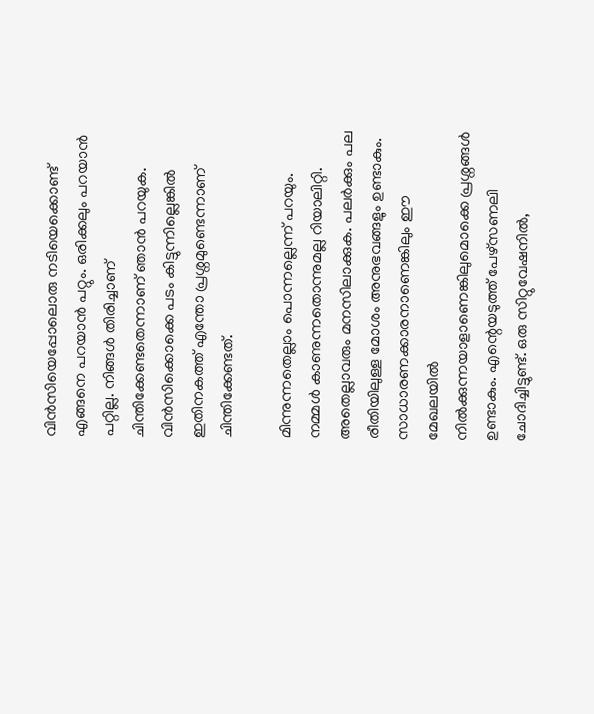വിൻസിയെപ്പോലൊരു നടിയെക്കൊണ്ട് എങ്ങനെ പറയാൻ പറ്റും. ഒരിക്കലും പറയാൻ പറ്റില്ല. നിങ്ങൾ തിരിച്ചാണ് ചിന്തിക്കേണ്ടതെന്നാണ് ഞാൻ പറയുക. വിൻസിക്കൊക്കെ പടം കിട്ടുന്നില്ലെങ്കിൽ ഇതിനകത്ത് എന്തോ പ്രശ്നമുണ്ടെന്നാണ് ചിന്തിക്കേണ്ടത്.

മിന്നുന്നതെല്ലാം പൊന്നല്ലെന്ന് പറയും. നമ്മൾ കാണുന്നതൊന്നുമല്ല റിയാലിറ്റി. അതെല്ലാവരും മനസിലാക്കുക. പലർക്കും പല രീതിയിലുള്ള മോശം അനുഭവങ്ങളും ഉണ്ടാകും. സാധാരണക്കാരനാണെങ്കിലും ഈ മേഖലയിൽ നിൽക്കുന്നയാളാണെങ്കിലുമൊക്കെ പ്രശ്നങ്ങൾ ഉണ്ടാകും. എന്റെയടുത്ത് പേഴ്സണലി ചോദിച്ചിട്ടുണ്ട്. ഒരു സിറ്റുവേഷനിൽ,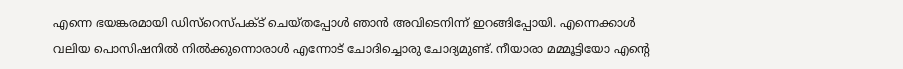എന്നെ ഭയങ്കരമായി ഡിസ്‌റെസ്പക്ട് ചെയ്തപ്പോൾ ഞാൻ അവിടെനിന്ന് ഇറങ്ങിപ്പോയി. എന്നെക്കാൾ വലിയ പൊസിഷനിൽ നിൽക്കുന്നൊരാൾ എന്നോട് ചോദിച്ചൊരു ചോദ്യമുണ്ട്. നീയാരാ മമ്മൂട്ടിയോ എന്റെ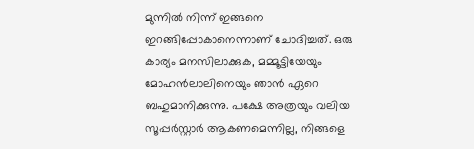മുന്നിൽ നിന്ന് ഇങ്ങനെ ഇറങ്ങിപ്പോകാനെന്നാണ് ചോദിച്ചത്. ഒരു കാര്യം മനസിലാക്കുക, മമ്മൂട്ടിയേയും മോഹൻലാലിനെയും ഞാൻ ഏറെ ബഹുമാനിക്കുന്നു. പക്ഷേ അത്രയും വലിയ സൂപ്പർസ്റ്റാർ ആകണമെന്നില്ല, നിങ്ങളെ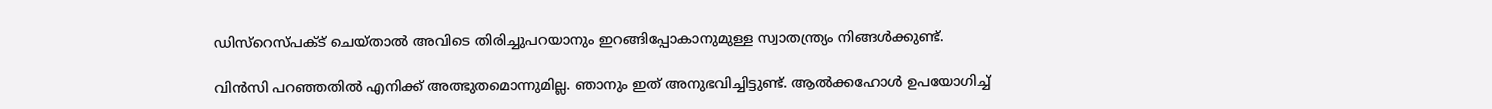ഡിസ്‌റെസ്പക്ട് ചെയ്താൽ അവിടെ തിരിച്ചുപറയാനും ഇറങ്ങിപ്പോകാനുമുള്ള സ്വാതന്ത്ര്യം നിങ്ങൾക്കുണ്ട്.

വിൻസി പറഞ്ഞതിൽ എനിക്ക് അത്ഭുതമൊന്നുമില്ല. ഞാനും ഇത് അനുഭവിച്ചിട്ടുണ്ട്. ആൽക്കഹോൾ ഉപയോഗിച്ച്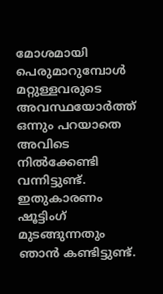മോശമായി പെരുമാറുമ്പോൾ മറ്റുള്ളവരുടെ അവസ്ഥയോർത്ത് ഒന്നും പറയാതെ അവിടെ നിൽക്കേണ്ടി വന്നിട്ടുണ്ട്. ഇതുകാരണം ഷൂട്ടിംഗ് മുടങ്ങുന്നതും ഞാൻ കണ്ടിട്ടുണ്ട്.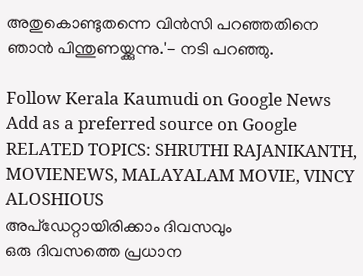അതുകൊണ്ടുതന്നെ വിൻസി പറഞ്ഞതിനെ ഞാൻ പിന്തുണയ്ക്കുന്നു.'- നടി പറഞ്ഞു.

Follow Kerala Kaumudi on Google News Add as a preferred source on Google
RELATED TOPICS: SHRUTHI RAJANIKANTH, MOVIENEWS, MALAYALAM MOVIE, VINCY ALOSHIOUS
അപ്ഡേറ്റായിരിക്കാം ദിവസവും
ഒരു ദിവസത്തെ പ്രധാന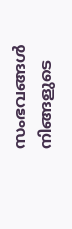സംഭവങ്ങൾ നിങ്ങളുടെ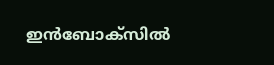ഇൻബോക്സിൽ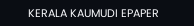KERALA KAUMUDI EPAPER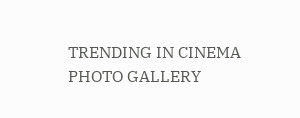TRENDING IN CINEMA
PHOTO GALLERY